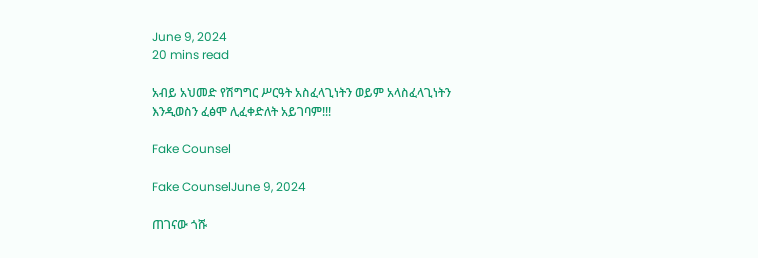June 9, 2024
20 mins read

አብይ አህመድ የሽግግር ሥርዓት አስፈላጊነትን ወይም አላስፈላጊነትን እንዲወስን ፈፅሞ ሊፈቀድለት አይገባም!!!

Fake Counsel

Fake CounselJune 9, 2024

ጠገናው ጎሹ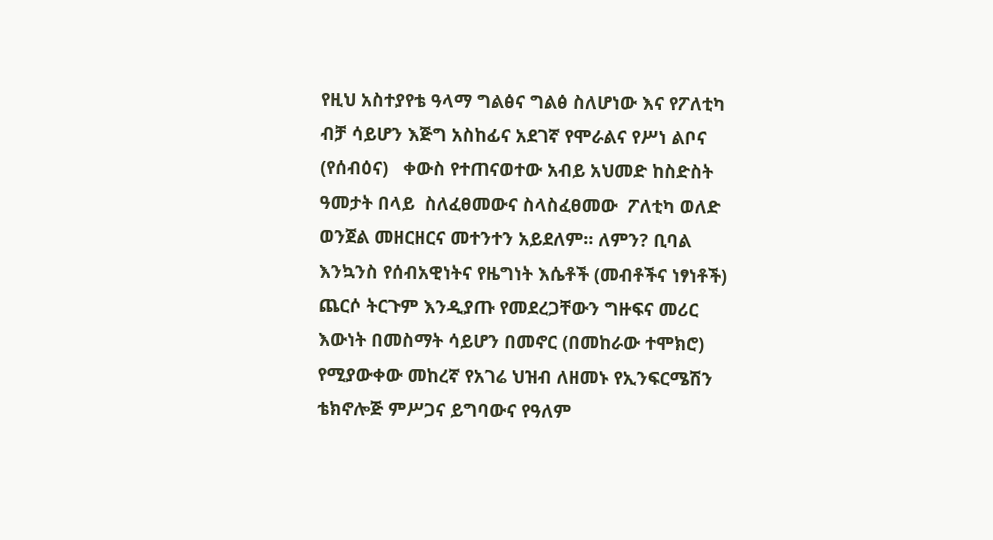የዚህ አስተያየቴ ዓላማ ግልፅና ግልፅ ስለሆነው እና የፖለቲካ ብቻ ሳይሆን እጅግ አስከፊና አደገኛ የሞራልና የሥነ ልቦና (የሰብዕና)   ቀውስ የተጠናወተው አብይ አህመድ ከስድስት ዓመታት በላይ  ስለፈፀመውና ስላስፈፀመው  ፖለቲካ ወለድ ወንጀል መዘርዘርና መተንተን አይደለም። ለምን? ቢባል እንኳንስ የሰብአዊነትና የዜግነት እሴቶች (መብቶችና ነፃነቶች) ጨርሶ ትርጉም እንዲያጡ የመደረጋቸውን ግዙፍና መሪር እውነት በመስማት ሳይሆን በመኖር (በመከራው ተሞክሮ) የሚያውቀው መከረኛ የአገሬ ህዝብ ለዘመኑ የኢንፍርሜሽን ቴክኖሎጅ ምሥጋና ይግባውና የዓለም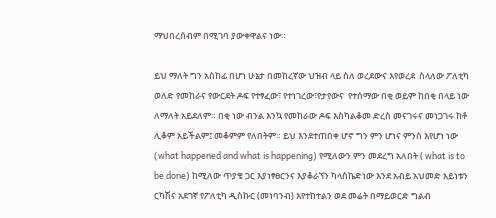ማህበረሰብም በሚገባ ያውቀዋልና ነው።

ይህ ማለት ግን አስከፊ በሆነ ሁኔታ በመከረኛው ህዝብ ላይ ስለ ወረደውና እየወረደ  ስላለው ፖለቲካ ወለድ የመከራና የውርደት ዶፍ የተፃፈው፣ የተነገረው፣የታየውና  የተሰማው በቂ ወይም ከበቂ በላይ ነው ለማለት አይደለም። በቂ ነው ብንል እንኳ የመከራው ዶፍ እስካልቆመ ድረስ መናገሩና መነጋገሩ ከቶ ሊቆም አይችልም፤ መቆምም የለበትም። ይህ እንደተጠበቀ ሆኖ ግን ምን ሆነና ምንስ እየሆነ ነው (what happened and what is happening) የሚለውን ምን መደረግ አለበት ( what is to be done) ከሚለው ጥያቄ ጋር እያነፃፀርንና እያቆራኘን ካላስኬድነው እንደ አብይ አህመድ አይነቱን ርካሽና አደገኛ የፖለቲካ ዲስኩር (መነባንብ) እየተከተልን ወደ መሬት በማይወርድ ግልብ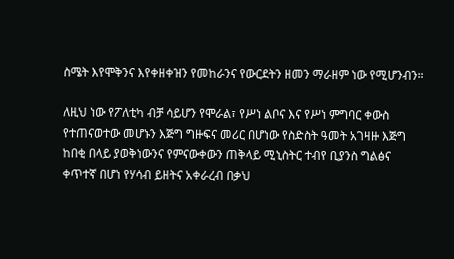ስሜት እየሞቅንና እየቀዘቀዝን የመከራንና የውርደትን ዘመን ማራዘም ነው የሚሆንብን።

ለዚህ ነው የፖለቲካ ብቻ ሳይሆን የሞራል፣ የሥነ ልቦና እና የሥነ ምግባር ቀውስ የተጠናወተው መሆኑን እጅግ ግዙፍና መሪር በሆነው የስድስት ዓመት አገዛዙ እጅግ ከበቂ በላይ ያወቅነውንና የምናውቀውን ጠቅላይ ሚኒስትር ተብየ ቢያንስ ግልፅና ቀጥተኛ በሆነ የሃሳብ ይዘትና አቀራረብ በቃህ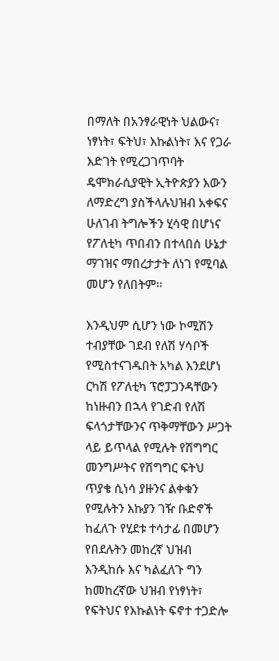በማለት በአንፃራዊነት ህልውና፣ ነፃነት፣ ፍትህ፣ እኩልነት፣ እና የጋራ እድገት የሚረጋገጥባት ዴሞክራሲያዊት ኢትዮጵያን እውን ለማድረግ ያስችላሉህዝብ አቀፍና ሁለገብ ትግሎችን ሂሳዊ በሆነና የፖለቲካ ጥበብን በተላበሰ ሁኔታ ማገዝና ማበረታታት ለነገ የሚባል መሆን የለበትም።

እንዲህም ሲሆን ነው ኮሚሽን ተብያቸው ገደብ የለሽ ሃሳቦች የሚስተናገዱበት አካል እንደሆነ ርካሽ የፖለቲካ ፕሮፓጋንዳቸውን ከነዙብን በኋላ የገድብ የለሽ ፍላጎታቸውንና ጥቅማቸውን ሥጋት ላይ ይጥላል የሚሉት የሽግግር መንግሥትና የሽግግር ፍትህ ጥያቄ ሲነሳ ያዙንና ልቀቁን የሚሉትን እኩያን ገዥ ቡድኖች ከፈለጉ የሂደቱ ተሳታፊ በመሆን የበደሉትን መከረኛ ህዝብ እንዲከሱ እና ካልፈለጉ ግን ከመከረኛው ህዝብ የነፃነት፣ የፍትህና የእኩልነት ፍኖተ ተጋድሎ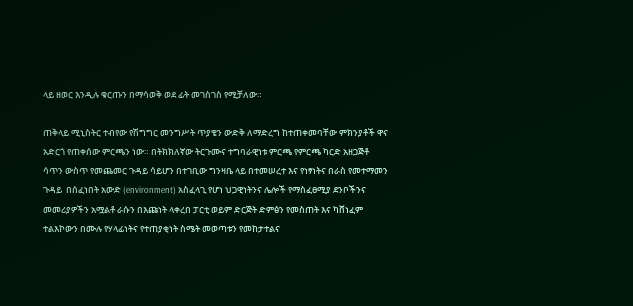ላይ ዘወር እንዲሉ ቁርጡን በማሳወቅ ወደ ፊት መገስገስ የሚቻለው።

ጠቅላይ ሚኒስትር ተብየው የሽግግር መንግሥት ጥያቄን ውድቅ ለማድረግ ከተጠቀመባቸው ምክንያቶች ዋና አድርጎ የጠቀሰው ምርጫን ነው። በትክክለኛው ትርጉሙና ተግባራዊነቱ ምርጫ የምርጫ ካርድ አዘጋጅቶ ሳጥን ውስጥ የመጨመር ጉዳይ ሳይሆን በተገቢው ግንዛቤ ላይ በተመሠረተ እና የነፃነትና በራስ የመተማመን ጉዳይ  በሰፈነበት አውድ (environment) አስፈላጊ የሆነ ህጋዊነትንና ሌሎች የማስፈፀሚያ ደንቦችንና መመሪያዎችን አሟልቶ ራሱን በእጩነት ላቀረበ ፓርቲ ወይም ድርጅት ድምፅን የመስጠት እና ካሸነፈም  ተልእኮውን በሙሉ የሃላፊነትና የተጠያቂነት ስሜት መወጣቱን የመከታተልና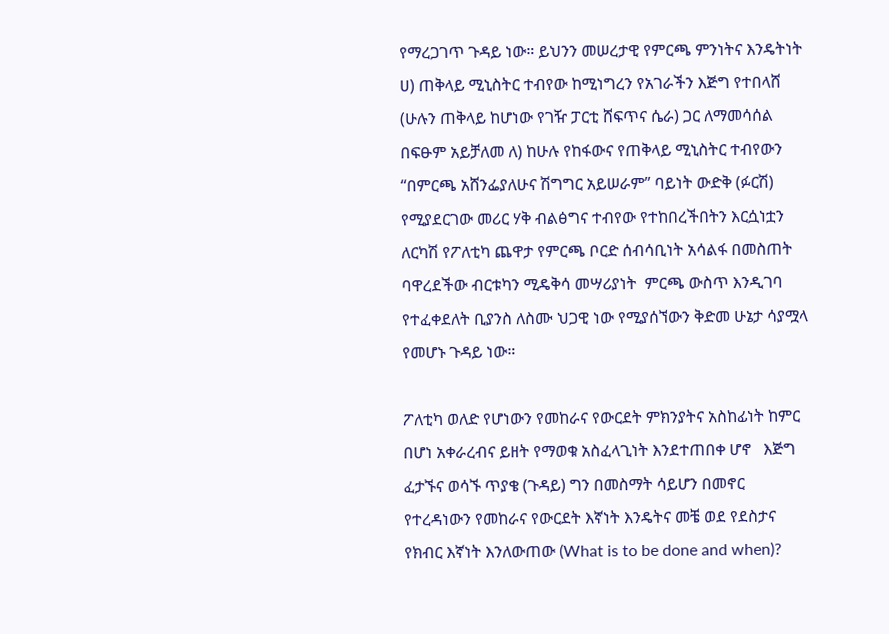የማረጋገጥ ጉዳይ ነው። ይህንን መሠረታዊ የምርጫ ምንነትና እንዴትነት  ሀ) ጠቅላይ ሚኒስትር ተብየው ከሚነግረን የአገራችን እጅግ የተበላሸ (ሁሉን ጠቅላይ ከሆነው የገዥ ፓርቲ ሸፍጥና ሴራ) ጋር ለማመሳሰል በፍፁም አይቻለመ ለ) ከሁሉ የከፋውና የጠቅላይ ሚኒስትር ተብየውን “በምርጫ አሸንፌያለሁና ሽግግር አይሠራም” ባይነት ውድቅ (ፉርሽ) የሚያደርገው መሪር ሃቅ ብልፅግና ተብየው የተከበረችበትን እርሷነቷን ለርካሽ የፖለቲካ ጨዋታ የምርጫ ቦርድ ሰብሳቢነት አሳልፋ በመስጠት ባዋረደችው ብርቱካን ሚዴቅሳ መሣሪያነት  ምርጫ ውስጥ እንዲገባ የተፈቀደለት ቢያንስ ለስሙ ህጋዊ ነው የሚያሰኘውን ቅድመ ሁኔታ ሳያሟላ የመሆኑ ጉዳይ ነው።

ፖለቲካ ወለድ የሆነውን የመከራና የውርደት ምክንያትና አስከፊነት ከምር በሆነ አቀራረብና ይዘት የማወቁ አስፈላጊነት እንደተጠበቀ ሆኖ   እጅግ ፈታኙና ወሳኙ ጥያቄ (ጉዳይ) ግን በመስማት ሳይሆን በመኖር የተረዳነውን የመከራና የውርደት እኛነት እንዴትና መቼ ወደ የደስታና የክብር እኛነት እንለውጠው (What is to be done and when)?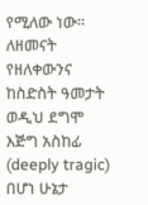የሚለው ነው። ለዘመናት የዘለቀውንና ከስድስት ዓመታት ወዲህ ደግሞ እጅግ አስከፊ (deeply tragic) በሆነ ሁኔታ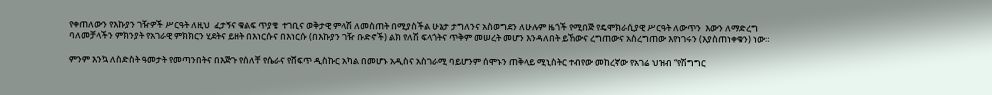የቀጠለውን የእኩያን ገዥዎች ሥርዓት ለዚህ  ፈታኝና ቁልፍ ጥያቄ  ተገቢና ወቅታዊ ምላሽ ለመስጠት በሚያስችል ሁኔታ ታግለንና አስወግደን ለሁሉም ዜጎች የሚበጅ የዴሞክራሲያዊ ሥርዓት ለውጥን  እውን ለማድረግ  ባለመቻላችን ምክንያት የአገራዊ ምክክርን ሂደትና ይዘት በእነርሱና በእነርሱ (በእኩያን ገዥ ቡድኖች) ልክ የለሽ ፍላጎትና ጥቅም መሠረት መሆን እንዳለበት ይኸውና ረግጠውና አስረግጠው እየነገሩን (እያስጠነቀቁን) ነው።

ምንም እንኳ ለስድስት ዓመታት የመጣንበትና በእጅጉ የሰለቸ የሴራና የሸፍጥ ዲስኩር አካል በመሆኑ አዲስና አስገራሚ ባይሆንም ሰሞኑን ጠቅላይ ሚኒስትር ተብየው መከረኛው የአገሬ ህዝብ “የሽግግር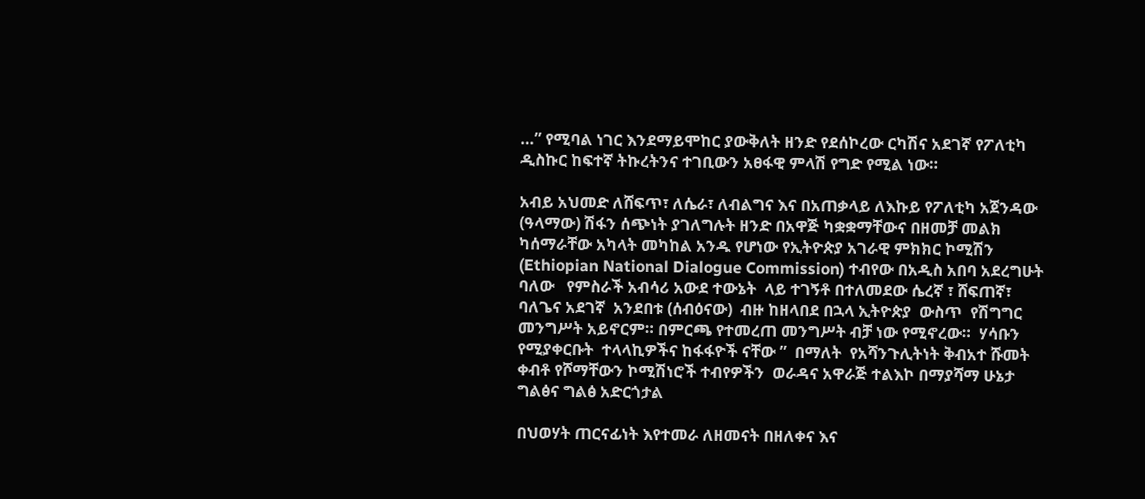…” የሚባል ነገር እንደማይሞከር ያውቅለት ዘንድ የደሰኮረው ርካሽና አደገኛ የፖለቲካ ዲስኩር ከፍተኛ ትኩረትንና ተገቢውን አፀፋዊ ምላሽ የግድ የሚል ነው።

አብይ አህመድ ለሸፍጥ፣ ለሴራ፣ ለብልግና እና በአጠቃላይ ለእኩይ የፖለቲካ አጀንዳው (ዓላማው) ሽፋን ሰጭነት ያገለግሉት ዘንድ በአዋጅ ካቋቋማቸውና በዘመቻ መልክ ካሰማራቸው አካላት መካከል አንዱ የሆነው የኢትዮጵያ አገራዊ ምክክር ኮሚሽን  (Ethiopian National Dialogue Commission) ተብየው በአዲስ አበባ አደረግሁት ባለው   የምስራች አብሳሪ አውደ ተውኔት  ላይ ተገኝቶ በተለመደው ሴረኛ ፣ ሸፍጠኛ፣ ባለጌና አደገኛ  አንደበቱ (ሰብዕናው)  ብዙ ከዘላበደ በኋላ ኢትዮጵያ  ውስጥ  የሽግግር መንግሥት አይኖርም። በምርጫ የተመረጠ መንግሥት ብቻ ነው የሚኖረው።  ሃሳቡን የሚያቀርቡት  ተላላኪዎችና ከፋፋዮች ናቸው ”  በማለት  የአሻንጉሊትነት ቅብአተ ሹመት ቀብቶ የሾማቸውን ኮሚሽነሮች ተብየዎችን  ወራዳና አዋራጅ ተልእኮ በማያሻማ ሁኔታ ግልፅና ግልፅ አድርጎታል

በህወሃት ጠርናፊነት እየተመራ ለዘመናት በዘለቀና እና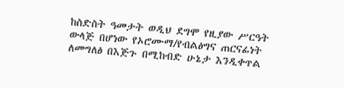ከስድስት ዓመታት ወዲህ ደግሞ የዚያው ሥርዓት ውላጅ በሆነው የኦሮሙማ/የብልፅግና ጠርናፊነት ለመግለፅ በእጅጉ በሚከብድ ሁኔታ እንዲቀጥል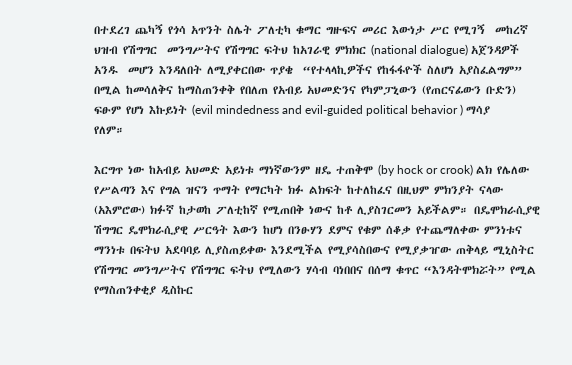በተደረገ ጨካኝ የጎሳ አጥንት ስሌት ፖለቲካ ቁማር ግዙፍና መሪር እውነታ ሥር የሚገኝ  መከረኛ ህዝብ የሽግግር  መንግሥትና የሽግግር ፍትህ ከአገራዊ ምክክር (national dialogue) አጀንዳዎች አንዱ  መሆን እንዳለበት ለሚያቀርበው ጥያቄ  “የተላላኪዎችና የከፋፋዮች ስለሆነ አያስፈልግም” በሚል ከመሳለቅና ከማስጠንቀቅ የበለጠ የአብይ አህመድንና የካምፓኒውን (የጠርናፊውን ቡድን) ፍፁም የሆነ እኩይነት (evil mindedness and evil-guided political behavior ) ማሳያ የለም።

እርግጥ ነው ከአብይ አህመድ አይነቱ ማነኛውንም ዘዴ ተጠቅሞ (by hock or crook) ልክ የሌለው የሥልጣን እና የግል ዝናን ጥማት የማርካት ክፉ ልክፍት ከተለከፈና በዚህም ምክንያት ናላው (አእምሮው) ክፉኛ ከታወከ ፖለቲከኛ የሚጠበቅ ነውና ከቶ ሊያስገርመን አይችልም። በዴሞክራሲያዊ ሽግግር ዴሞክራሲያዊ ሥርዓት እውን ከሆነ በንፁሃን ደምና የቁም ሰቆቃ የተጨማለቀው ምንነቱና ማንነቱ በፍትህ አደባባይ ሊያስጠይቀው እንደሚችል የሚያሳስበውና የሚያቃዠው ጠቅላይ ሚኒስትር የሽግግር መንግሥትና የሽግግር ፍትህ የሚለውን ሃሳብ ባነበበና በሰማ ቁጥር “እንዳትሞክሯት” የሚል የማስጠንቀቂያ ዲስኩር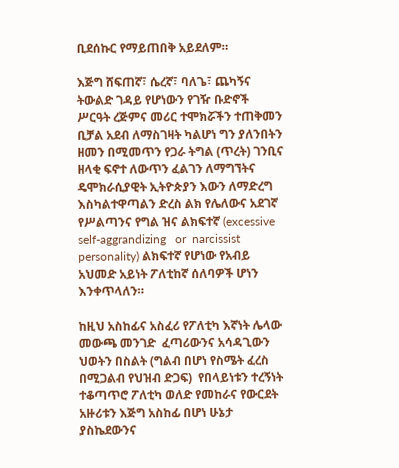ቢደሰኩር የማይጠበቅ አይደለም።

እጅግ ሸፍጠኛ፣ ሴረኛ፣ ባለጌ፣ ጨካኝና ትውልድ ገዳይ የሆነውን የገዥ ቡድኖች ሥርዓት ረጅምና መሪር ተሞክሯችን ተጠቅመን ቢቻል አደብ ለማስገዛት ካልሆነ ግን ያለንበትን ዘመን በሚመጥን የጋራ ትግል (ጥረት) ገንቢና ዘላቂ ፍኖተ ለውጥን ፈልገን ለማግኘትና  ዴሞክራሲያዊት ኢትዮጵያን እውን ለማድረግ  እስካልተዋጣልን ድረስ ልክ የሌለውና አደገኛ የሥልጣንና የግል ዝና ልክፍተኛ (excessive self-aggrandizing   or  narcissist personality) ልክፍተኛ የሆነው የአብይ አህመድ አይነት ፖለቲከኛ ሰለባዎች ሆነን እንቀጥላለን።

ከዚህ አስከፊና አስፈሪ የፖለቲካ እኛነት ሌላው መውጫ መንገድ  ፈጣሪውንና አሳዳጊውን ህወትን በስልት (ግልብ በሆነ የስሜት ፈረስ በሚጋልብ የህዝብ ድጋፍ)  የበላይነቱን ተረኝነት ተቆጣጥሮ ፖለቲካ ወለድ የመከራና የውርደት አዙሪቱን እጅግ አስከፊ በሆነ ሁኔታ ያስኬደውንና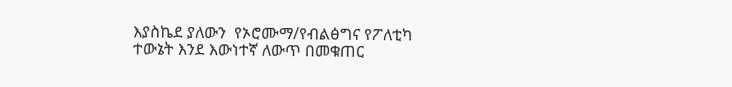እያስኬደ ያለውን  የኦሮሙማ/የብልፅግና የፖለቲካ ተውኔት እንደ እውነተኛ ለውጥ በመቁጠር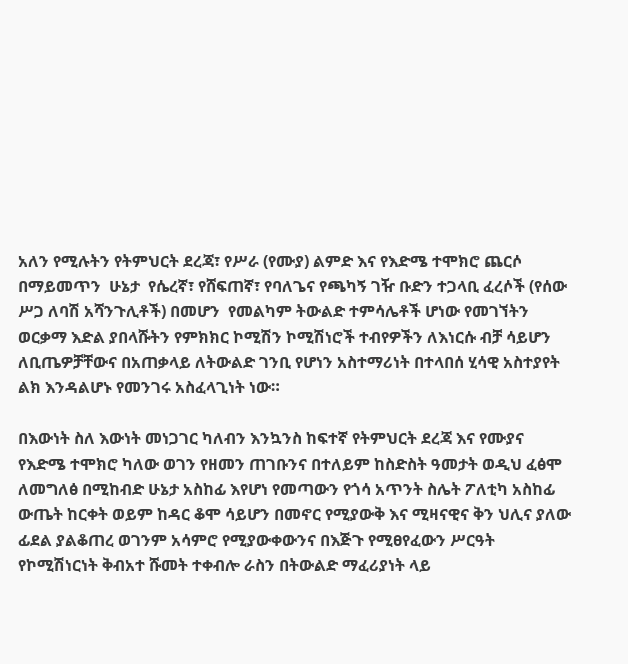አለን የሚሉትን የትምህርት ደረጃ፣ የሥራ (የሙያ) ልምድ እና የእድሜ ተሞክሮ ጨርሶ በማይመጥን  ሁኔታ  የሴረኛ፣ የሸፍጠኛ፣ የባለጌና የጫካኝ ገዥ ቡድን ተጋላቢ ፈረሶች (የሰው ሥጋ ለባሽ አሻንጉሊቶች) በመሆን  የመልካም ትውልድ ተምሳሌቶች ሆነው የመገኘትን ወርቃማ እድል ያበላሹትን የምክክር ኮሚሽን ኮሚሽነሮች ተብየዎችን ለእነርሱ ብቻ ሳይሆን ለቢጤዎቻቸውና በአጠቃላይ ለትውልድ ገንቢ የሆነን አስተማሪነት በተላበሰ ሂሳዊ አስተያየት ልክ እንዳልሆኑ የመንገሩ አስፈላጊነት ነው።

በእውነት ስለ እውነት መነጋገር ካለብን እንኳንስ ከፍተኛ የትምህርት ደረጃ እና የሙያና የእድሜ ተሞክሮ ካለው ወገን የዘመን ጠገቡንና በተለይም ከስድስት ዓመታት ወዲህ ፈፅሞ ለመግለፅ በሚከብድ ሁኔታ አስከፊ እየሆነ የመጣውን የጎሳ አጥንት ስሌት ፖለቲካ አስከፊ ውጤት ከርቀት ወይም ከዳር ቆሞ ሳይሆን በመኖር የሚያውቅ እና ሚዛናዊና ቅን ህሊና ያለው ፊደል ያልቆጠረ ወገንም አሳምሮ የሚያውቀውንና በእጅጉ የሚፀየፈውን ሥርዓት የኮሚሽነርነት ቅብአተ ሹመት ተቀብሎ ራስን በትውልድ ማፈሪያነት ላይ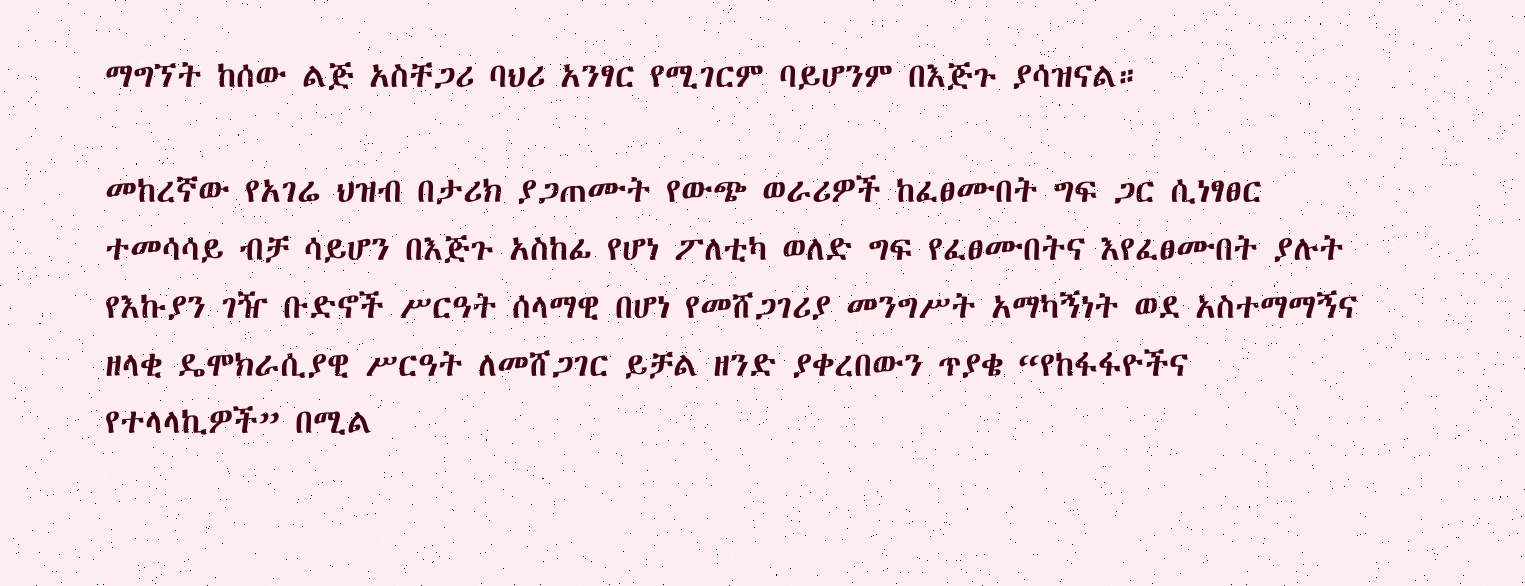ማግኘት ከሰው ልጅ አስቸጋሪ ባህሪ አንፃር የሚገርም ባይሆንም በእጅጉ ያሳዝናል።

መከረኛው የአገሬ ህዝብ በታሪክ ያጋጠሙት የውጭ ወራሪዎች ከፈፀሙበት ግፍ ጋር ሲነፃፀር ተመሳሳይ ብቻ ሳይሆን በእጅጉ አስከፊ የሆነ ፖለቲካ ወለድ ግፍ የፈፀሙበትና እየፈፀሙበት ያሉት የእኩያን ገዥ ቡድኖች ሥርዓት ሰላማዊ በሆነ የመሸጋገሪያ መንግሥት አማካኝነት ወደ አስተማማኝና  ዘላቂ ዴሞክራሲያዊ ሥርዓት ለመሸጋገር ይቻል ዘንድ ያቀረበውን ጥያቄ “የከፋፋዮችና የተላላኪዎች” በሚል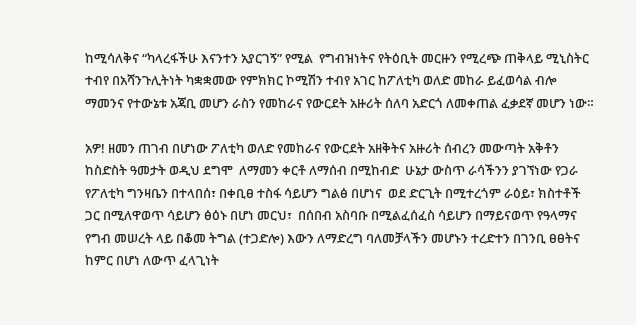ከሚሳለቅና “ካላረፋችሁ እናንተን አያርገኝ” የሚል  የግብዝነትና የትዕቢት መርዙን የሚረጭ ጠቅላይ ሚኒስትር ተብየ በአሻንጉሊትነት ካቋቋመው የምክክር ኮሚሽን ተብየ አገር ከፖለቲካ ወለድ መከራ ይፈወሳል ብሎ ማመንና የተውኔቱ አጃቢ መሆን ራስን የመከራና የውርደት አዙሪት ሰለባ አድርጎ ለመቀጠል ፈቃደኛ መሆን ነው።

አዎ! ዘመን ጠገብ በሆነው ፖለቲካ ወለድ የመከራና የውርደት አዘቅትና አዙሪት ሰብረን መውጣት አቅቶን ከስድስት ዓመታት ወዲህ ደግሞ  ለማመን ቀርቶ ለማሰብ በሚከብድ  ሁኔታ ውስጥ ራሳችንን ያገኘነው የጋራ የፖለቲካ ግንዛቤን በተላበሰ፣ በቀቢፀ ተስፋ ሳይሆን ግልፅ በሆነና  ወደ ድርጊት በሚተረጎም ራዕይ፣ ክስተቶች ጋር በሚለዋወጥ ሳይሆን ፅዕኑ በሆነ መርህ፣  በሰበብ አስባቡ በሚልፈሰፈስ ሳይሆን በማይናወጥ የዓላማና የግብ መሠረት ላይ በቆመ ትግል (ተጋድሎ) እውን ለማድረግ ባለመቻላችን መሆኑን ተረድተን በገንቢ ፀፀትና ከምር በሆነ ለውጥ ፈላጊነት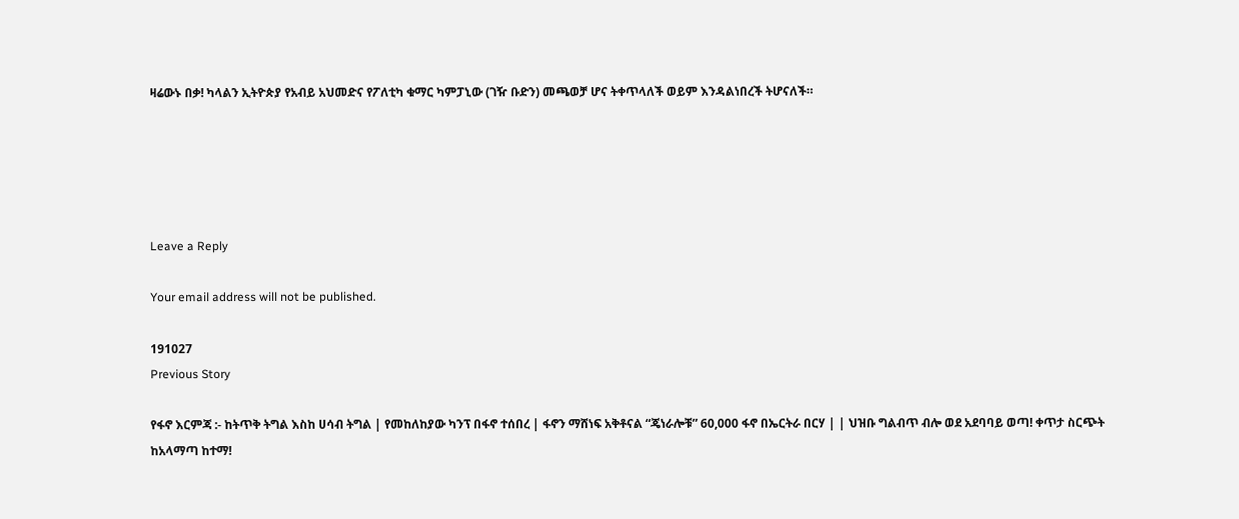ዛሬውኑ በቃ! ካላልን ኢትዮጵያ የአብይ አህመድና የፖለቲካ ቁማር ካምፓኒው (ገዥ ቡድን) መጫወቻ ሆና ትቀጥላለች ወይም እንዳልነበረች ትሆናለች።





Leave a Reply

Your email address will not be published.

191027
Previous Story

የፋኖ እርምጃ :- ከትጥቅ ትግል እስከ ሀሳብ ትግል | የመከለከያው ካንፕ በፋኖ ተሰበረ | ፋኖን ማሸነፍ አቅቶናል “ጄነራሎቹ” 60,000 ፋኖ በኤርትራ በርሃ | | ህዝቡ ግልብጥ ብሎ ወደ አደባባይ ወጣ! ቀጥታ ስርጭት ከአላማጣ ከተማ!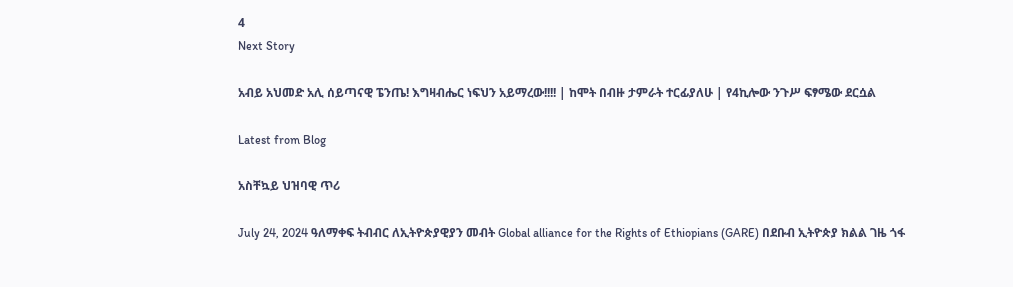4
Next Story

አብይ አህመድ አሊ ሰይጣናዊ ፔንጤ! እግዛብሔር ነፍህን አይማረው!!!! | ከሞት በብዙ ታምራት ተርፊያለሁ | የ4ኪሎው ንጉሥ ፍፃሜው ደርሷል

Latest from Blog

አስቸኳይ ህዝባዊ ጥሪ

July 24, 2024 ዓለማቀፍ ትብብር ለኢትዮጵያዊያን መብት Global alliance for the Rights of Ethiopians (GARE) በደቡብ ኢትዮጵያ ክልል ገዜ ጎፋ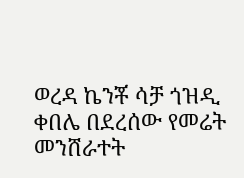ወረዳ ኬንቾ ሳቻ ጎዝዲ ቀበሌ በደረሰው የመሬት መንሸራተት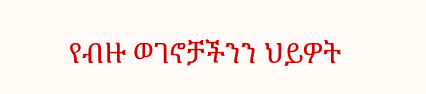የብዙ ወገኖቻችንን ህይዎት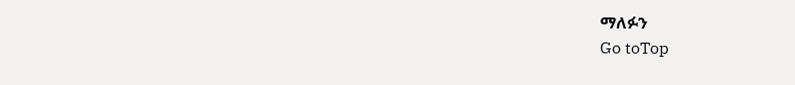ማለፉን
Go toTop